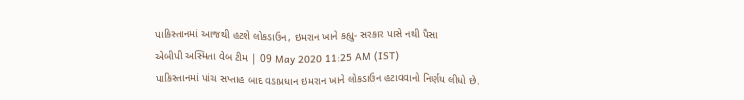પાકિસ્તાનમાં આજથી હટશે લોકડાઉન, ઇમરાન ખાને કહ્યુ- સરકાર પાસે નથી પૈસા
એબીપી અસ્મિતા વેબ ટીમ | 09 May 2020 11:25 AM (IST)
પાકિસ્તાનમાં પાંચ સપ્તાહ બાદ વડાપ્રધાન ઇમરાન ખાને લોકડાઉન હટાવવાનો નિર્ણય લીધો છે.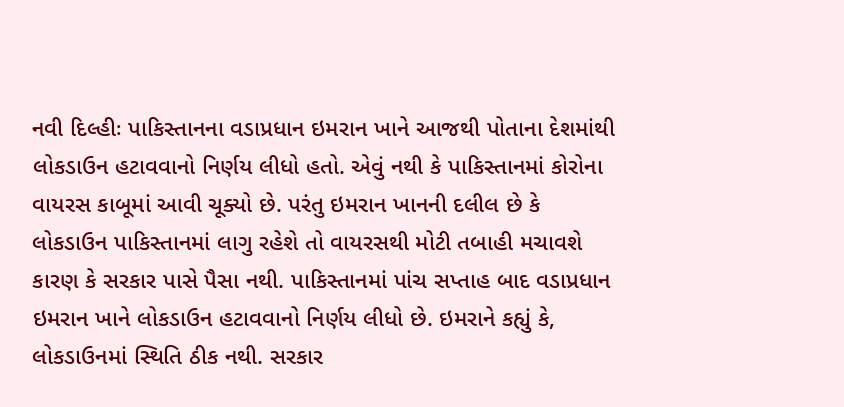નવી દિલ્હીઃ પાકિસ્તાનના વડાપ્રધાન ઇમરાન ખાને આજથી પોતાના દેશમાંથી લોકડાઉન હટાવવાનો નિર્ણય લીધો હતો. એવું નથી કે પાકિસ્તાનમાં કોરોના વાયરસ કાબૂમાં આવી ચૂક્યો છે. પરંતુ ઇમરાન ખાનની દલીલ છે કે લોકડાઉન પાકિસ્તાનમાં લાગુ રહેશે તો વાયરસથી મોટી તબાહી મચાવશે કારણ કે સરકાર પાસે પૈસા નથી. પાકિસ્તાનમાં પાંચ સપ્તાહ બાદ વડાપ્રધાન ઇમરાન ખાને લોકડાઉન હટાવવાનો નિર્ણય લીધો છે. ઇમરાને કહ્યું કે, લોકડાઉનમાં સ્થિતિ ઠીક નથી. સરકાર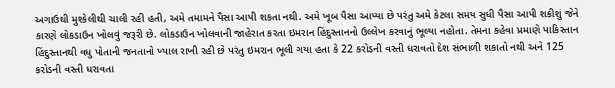અગાઉથી મુશ્કેલીથી ચાલી રહી હતી, અમે તમામને પૈસા આપી શકતા નથી. અમે ખૂબ પૈસા આપ્યા છે પરંતુ અમે કેટલા સમય સુધી પૈસા આપી શકીશું જેને કારણે લોકડાઉન ખોલવું જરૂરી છે. લોકડાઉન ખોલવાની જાહેરાત કરતા ઇમરાન હિંદુસ્તાનનો ઉલ્લેખ કરવાનું ભૂલ્યા નહોતા. તેમના કહેવા પ્રમાણે પાકિસ્તાન હિંદુસ્તાનથી વધુ પોતાની જનતાનો ખ્યાલ રાખી રહી છે પરંતુ ઇમરાન ભૂલી ગયા હતા કે 22 કરોડની વસ્તી ધરાવતો દેશ સંભાળી શકાતો નથી અને 125 કરોડની વસ્તી ધરાવતા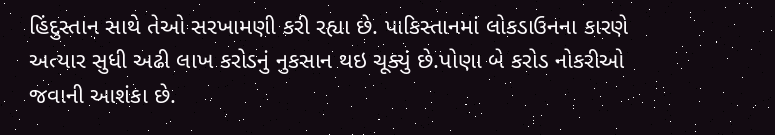હિંદુસ્તાન સાથે તેઓ સરખામણી કરી રહ્યા છે. પાકિસ્તાનમાં લોકડાઉનના કારણે અત્યાર સુધી અઢી લાખ કરોડનું નુકસાન થઇ ચૂક્યું છે.પોણા બે કરોડ નોકરીઓ જવાની આશંકા છે.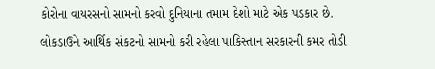કોરોના વાયરસનો સામનો કરવો દુનિયાના તમામ દેશો માટે એક પડકાર છે. લોકડાઉને આર્થિક સંકટનો સામનો કરી રહેલા પાકિસ્તાન સરકારની કમર તોડી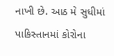નાખી છે. આઠ મે સુધીમાં પાકિસ્તાનમાં કોરોના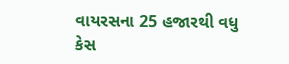વાયરસના 25 હજારથી વધુ કેસ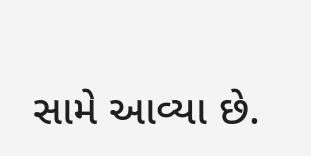સામે આવ્યા છે.